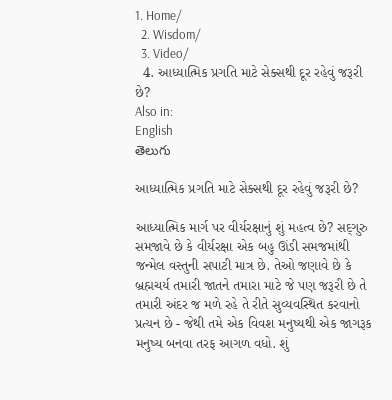1. Home/
  2. Wisdom/
  3. Video/
  4. આધ્યાત્મિક પ્રગતિ માટે સેક્સથી દૂર રહેવું જરૂરી છે?
Also in:
English
తెలుగు

આધ્યાત્મિક પ્રગતિ માટે સેક્સથી દૂર રહેવું જરૂરી છે?

આધ્યાત્મિક માર્ગ પર વીર્યરક્ષાનું શું મહત્વ છે? સદ્‍ગુરુ સમજાવે છે કે વીર્યરક્ષા એક બહુ ઊંડી સમજમાંથી જન્મેલ વસ્તુની સપાટી માત્ર છે. તેઓ જણાવે છે કે બ્રહ્મચર્ય તમારી જાતને તમારા માટે જે પણ જરૂરી છે તે તમારી અંદર જ મળે રહે તે રીતે સુવ્યવસ્થિત કરવાનો પ્રત્યન છે - જેથી તમે એક વિવશ મનુષ્યથી એક જાગરૂક મનુષ્ય બનવા તરફ આગળ વધો. શું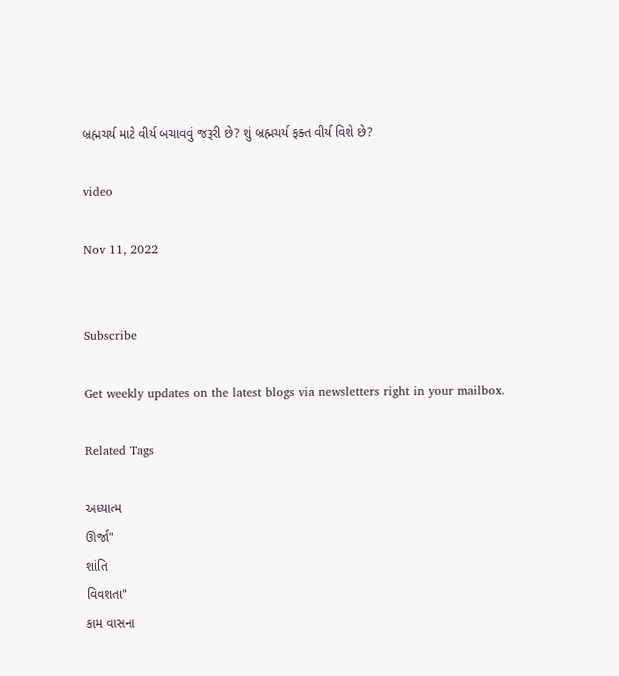બ્રહ્મચર્ય માટે વીર્ય બચાવવું જરૂરી છે? શું બ્રહ્મચર્ય ફક્ત વીર્ય વિશે છે?

video

Nov 11, 2022


Subscribe

Get weekly updates on the latest blogs via newsletters right in your mailbox.

Related Tags

અધ્યાત્મ
ઊર્જા"
શાંતિ
વિવશતા"
કામ વાસના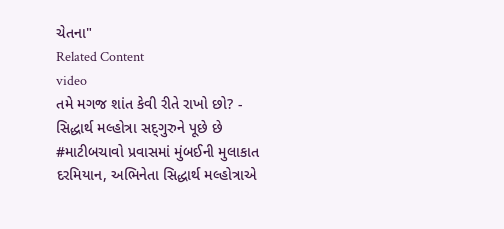ચેતના"
Related Content
video
તમે મગજ શાંત કેવી રીતે રાખો છો? - સિદ્ધાર્થ મલ્હોત્રા સદ્‍ગુરુને પૂછે છે
#માટીબચાવો પ્રવાસમાં મુંબઈની મુલાકાત દરમિયાન, અભિનેતા સિદ્ધાર્થ મલ્હોત્રાએ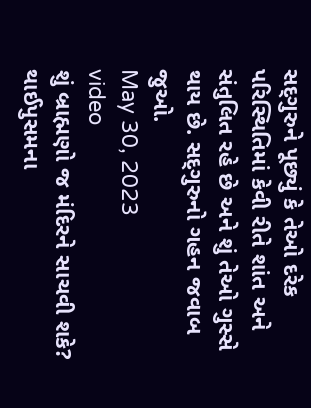સદ્‍ગુરુને પૂછ્યું કે તેઓ દરેક પરિસ્થિતિમાં કેવી રીતે શાંત અને સંતુલિત રહે છે અને શું તેઓ ગુસ્સે થાય છે. સદ્‍ગુરુનો ગહન જવાબ જુઓ.
May 30, 2023
video
શું બ્રાહ્મણો જ મંદિરને સાચવી શકે?
થાઈપુસમના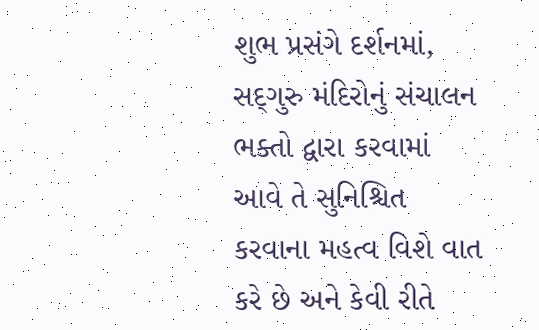શુભ પ્રસંગે દર્શનમાં, સદ્‍ગુરુ મંદિરોનું સંચાલન ભક્તો દ્વારા કરવામાં આવે તે સુનિશ્ચિત કરવાના મહત્વ વિશે વાત કરે છે અને કેવી રીતે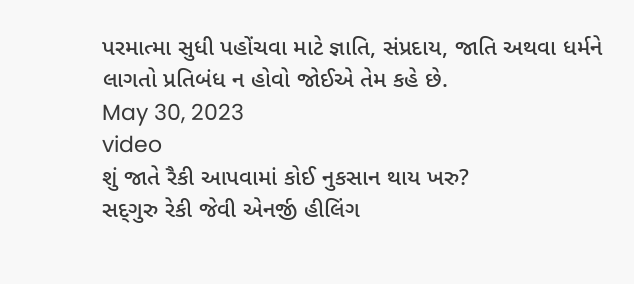પરમાત્મા સુધી પહોંચવા માટે જ્ઞાતિ, સંપ્રદાય, જાતિ અથવા ધર્મને લાગતો પ્રતિબંધ ન હોવો જોઈએ તેમ કહે છે.
May 30, 2023
video
શું જાતે રૈકી આપવામાં કોઈ નુકસાન થાય ખરુ?
સદ્‍ગુરુ રેકી જેવી એનર્જી હીલિંગ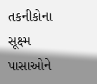તકનીકોના સૂક્ષ્મ પાસાઓને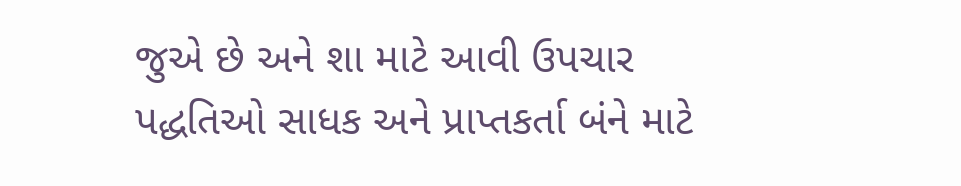જુએ છે અને શા માટે આવી ઉપચાર પદ્ધતિઓ સાધક અને પ્રાપ્તકર્તા બંને માટે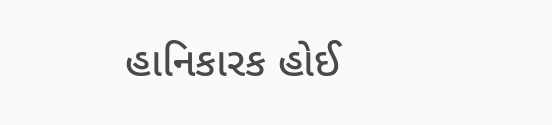હાનિકારક હોઈ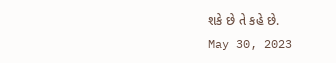શકે છે તે કહે છે.
May 30, 2023